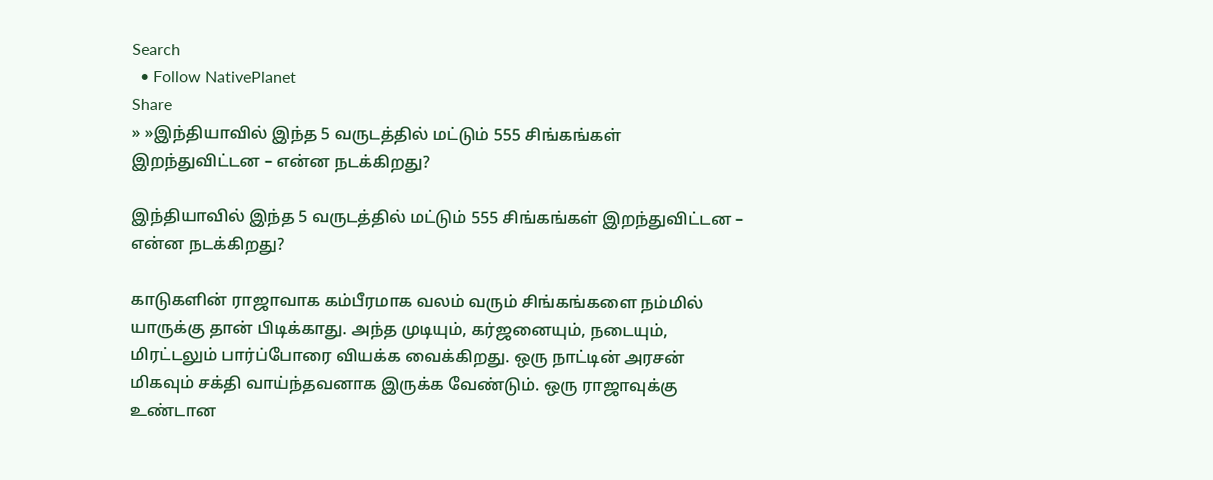Search
  • Follow NativePlanet
Share
» »இந்தியாவில் இந்த 5 வருடத்தில் மட்டும் 555 சிங்கங்கள் இறந்துவிட்டன – என்ன நடக்கிறது?

இந்தியாவில் இந்த 5 வருடத்தில் மட்டும் 555 சிங்கங்கள் இறந்துவிட்டன – என்ன நடக்கிறது?

காடுகளின் ராஜாவாக கம்பீரமாக வலம் வரும் சிங்கங்களை நம்மில் யாருக்கு தான் பிடிக்காது. அந்த முடியும், கர்ஜனையும், நடையும், மிரட்டலும் பார்ப்போரை வியக்க வைக்கிறது. ஒரு நாட்டின் அரசன் மிகவும் சக்தி வாய்ந்தவனாக இருக்க வேண்டும். ஒரு ராஜாவுக்கு உண்டான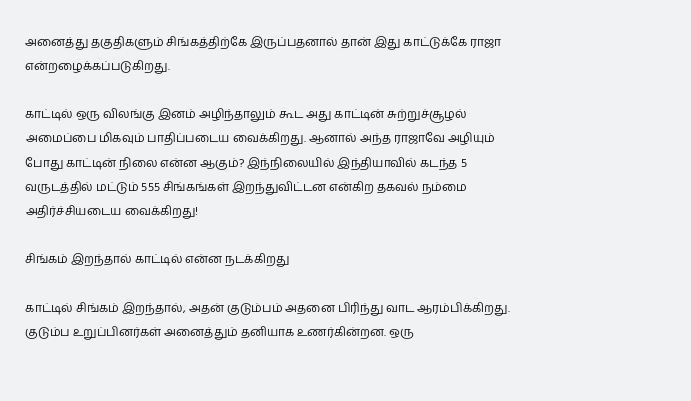அனைத்து தகுதிகளும் சிங்கத்திற்கே இருப்பதனால் தான் இது காட்டுக்கே ராஜா என்றழைக்கப்படுகிறது.

காட்டில் ஒரு விலங்கு இனம் அழிந்தாலும் கூட அது காட்டின் சுற்றுச்சூழல் அமைப்பை மிகவும் பாதிப்படைய வைக்கிறது. ஆனால் அந்த ராஜாவே அழியும் போது காட்டின் நிலை என்ன ஆகும்? இந்நிலையில் இந்தியாவில் கடந்த 5 வருடத்தில் மட்டும் 555 சிங்கங்கள் இறந்துவிட்டன என்கிற தகவல் நம்மை அதிர்ச்சியடைய வைக்கிறது!

சிங்கம் இறந்தால் காட்டில் என்ன நடக்கிறது

காட்டில் சிங்கம் இறந்தால், அதன் குடும்பம் அதனை பிரிந்து வாட ஆரம்பிக்கிறது. குடும்ப உறுப்பினர்கள் அனைத்தும் தனியாக உணர்கின்றன. ஒரு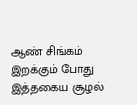ஆண் சிங்கம் இறக்கும் போது இத்தகைய சூழல்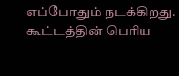எப்போதும் நடக்கிறது. கூட்டத்தின் பெரிய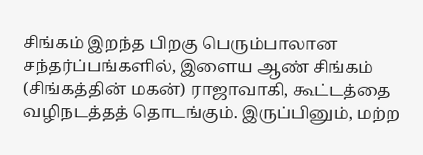சிங்கம் இறந்த பிறகு பெரும்பாலான சந்தர்ப்பங்களில், இளைய ஆண் சிங்கம் (சிங்கத்தின் மகன்) ராஜாவாகி, கூட்டத்தை வழிநடத்தத் தொடங்கும். இருப்பினும், மற்ற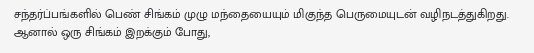சந்தர்ப்பங்களில் பெண் சிங்கம் முழு மந்தையையும் மிகுந்த பெருமையுடன் வழிநடத்துகிறது. ஆனால் ஒரு சிங்கம் இறக்கும் போது,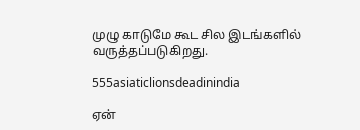முழு காடுமே கூட சில இடங்களில் வருத்தப்படுகிறது.

555asiaticlionsdeadinindia

ஏன்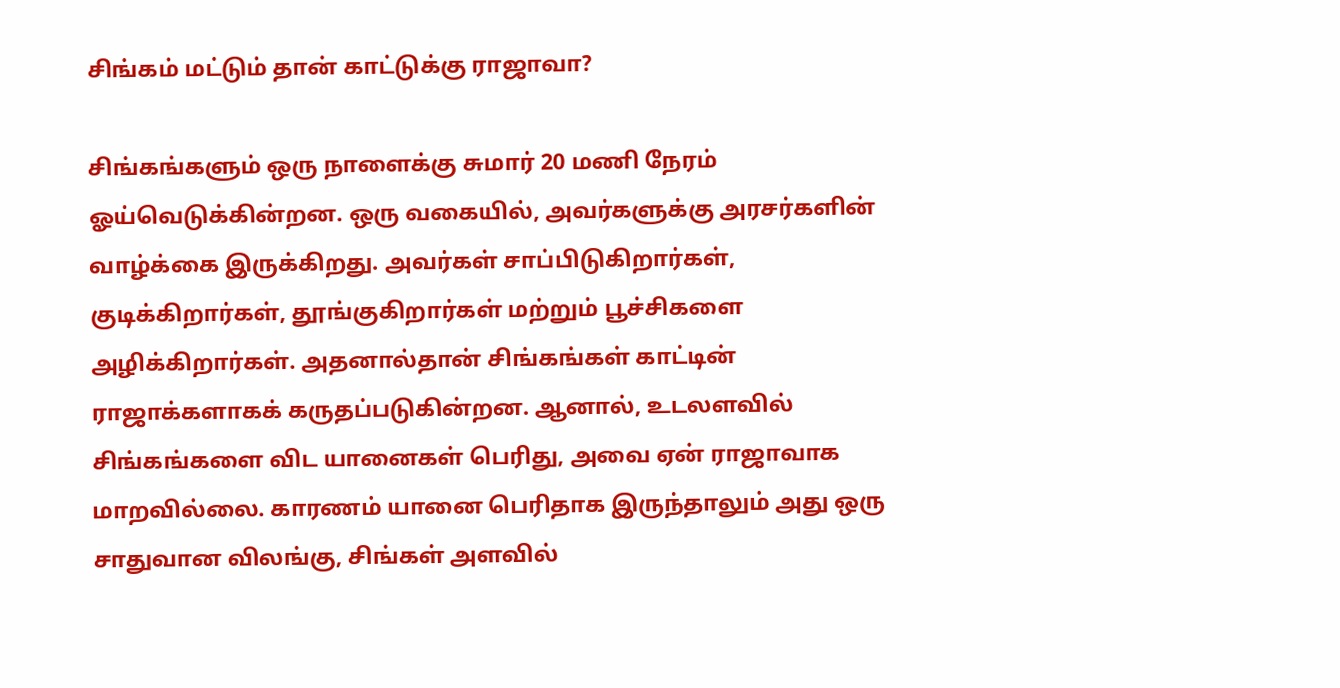சிங்கம் மட்டும் தான் காட்டுக்கு ராஜாவா?

சிங்கங்களும் ஒரு நாளைக்கு சுமார் 20 மணி நேரம் ஓய்வெடுக்கின்றன. ஒரு வகையில், அவர்களுக்கு அரசர்களின் வாழ்க்கை இருக்கிறது. அவர்கள் சாப்பிடுகிறார்கள், குடிக்கிறார்கள், தூங்குகிறார்கள் மற்றும் பூச்சிகளை அழிக்கிறார்கள். அதனால்தான் சிங்கங்கள் காட்டின் ராஜாக்களாகக் கருதப்படுகின்றன. ஆனால், உடலளவில் சிங்கங்களை விட யானைகள் பெரிது, அவை ஏன் ராஜாவாக மாறவில்லை. காரணம் யானை பெரிதாக இருந்தாலும் அது ஒரு சாதுவான விலங்கு, சிங்கள் அளவில்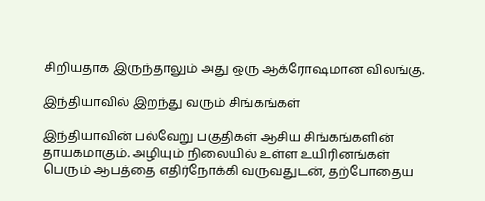சிறியதாக இருந்தாலும் அது ஒரு ஆக்ரோஷமான விலங்கு.

இந்தியாவில் இறந்து வரும் சிங்கங்கள்

இந்தியாவின் பல்வேறு பகுதிகள் ஆசிய சிங்கங்களின் தாயகமாகும். அழியும் நிலையில் உள்ள உயிரினங்கள் பெரும் ஆபத்தை எதிர்நோக்கி வருவதுடன், தற்போதைய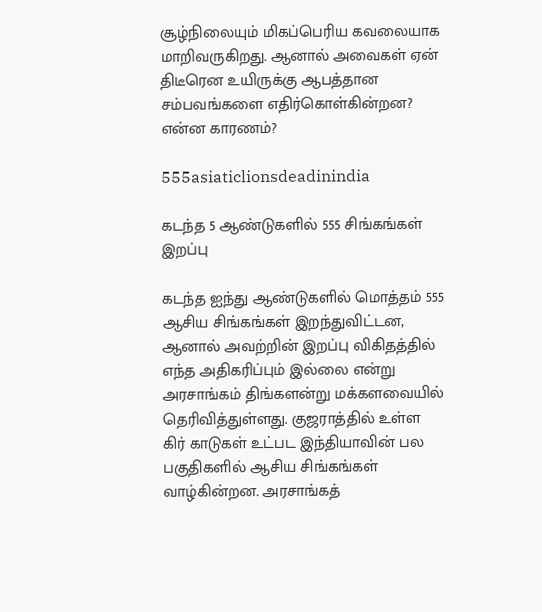சூழ்நிலையும் மிகப்பெரிய கவலையாக மாறிவருகிறது. ஆனால் அவைகள் ஏன் திடீரென உயிருக்கு ஆபத்தான சம்பவங்களை எதிர்கொள்கின்றன? என்ன காரணம்?

555asiaticlionsdeadinindia

கடந்த 5 ஆண்டுகளில் 555 சிங்கங்கள் இறப்பு

கடந்த ஐந்து ஆண்டுகளில் மொத்தம் 555 ஆசிய சிங்கங்கள் இறந்துவிட்டன, ஆனால் அவற்றின் இறப்பு விகிதத்தில் எந்த அதிகரிப்பும் இல்லை என்று அரசாங்கம் திங்களன்று மக்களவையில் தெரிவித்துள்ளது. குஜராத்தில் உள்ள கிர் காடுகள் உட்பட இந்தியாவின் பல பகுதிகளில் ஆசிய சிங்கங்கள் வாழ்கின்றன. அரசாங்கத்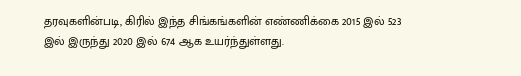தரவுகளின்படி, கிரில் இந்த சிங்கங்களின் எண்ணிக்கை 2015 இல் 523 இல் இருந்து 2020 இல் 674 ஆக உயர்ந்துள்ளது.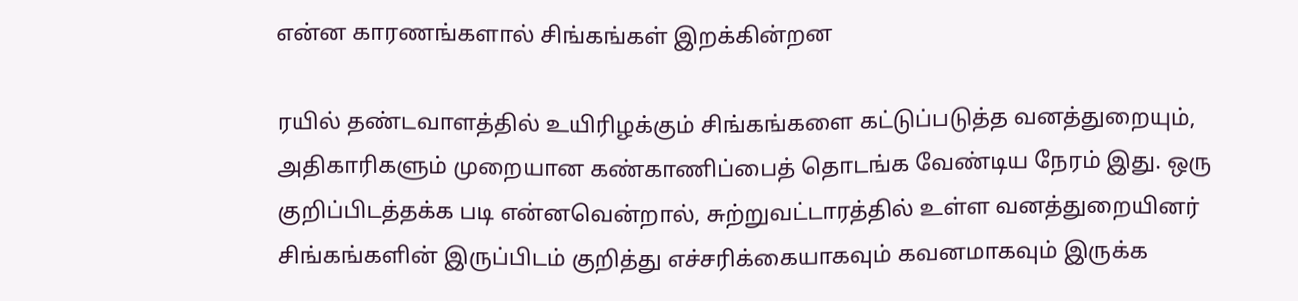என்ன காரணங்களால் சிங்கங்கள் இறக்கின்றன

ரயில் தண்டவாளத்தில் உயிரிழக்கும் சிங்கங்களை கட்டுப்படுத்த வனத்துறையும், அதிகாரிகளும் முறையான கண்காணிப்பைத் தொடங்க வேண்டிய நேரம் இது. ஒரு குறிப்பிடத்தக்க படி என்னவென்றால், சுற்றுவட்டாரத்தில் உள்ள வனத்துறையினர் சிங்கங்களின் இருப்பிடம் குறித்து எச்சரிக்கையாகவும் கவனமாகவும் இருக்க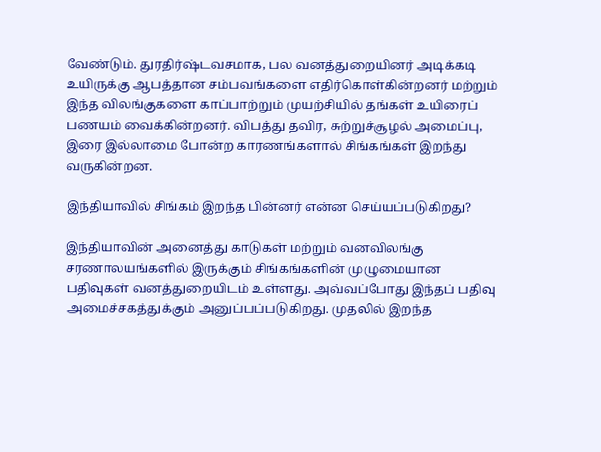வேண்டும். துரதிர்ஷ்டவசமாக, பல வனத்துறையினர் அடிக்கடி உயிருக்கு ஆபத்தான சம்பவங்களை எதிர்கொள்கின்றனர் மற்றும் இந்த விலங்குகளை காப்பாற்றும் முயற்சியில் தங்கள் உயிரைப் பணயம் வைக்கின்றனர். விபத்து தவிர, சுற்றுச்சூழல் அமைப்பு, இரை இல்லாமை போன்ற காரணங்களால் சிங்கங்கள் இறந்து வருகின்றன.

இந்தியாவில் சிங்கம் இறந்த பின்னர் என்ன செய்யப்படுகிறது?

இந்தியாவின் அனைத்து காடுகள் மற்றும் வனவிலங்கு சரணாலயங்களில் இருக்கும் சிங்கங்களின் முழுமையான பதிவுகள் வனத்துறையிடம் உள்ளது. அவ்வப்போது இந்தப் பதிவு அமைச்சகத்துக்கும் அனுப்பப்படுகிறது. முதலில் இறந்த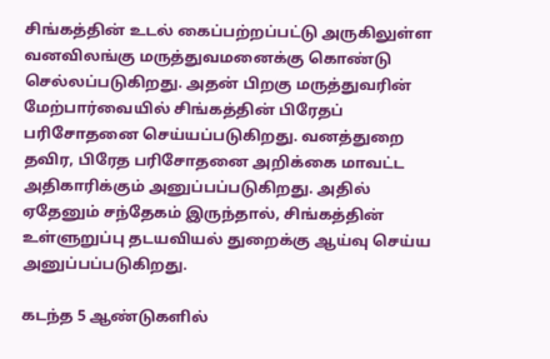சிங்கத்தின் உடல் கைப்பற்றப்பட்டு அருகிலுள்ள வனவிலங்கு மருத்துவமனைக்கு கொண்டு செல்லப்படுகிறது. அதன் பிறகு மருத்துவரின் மேற்பார்வையில் சிங்கத்தின் பிரேதப் பரிசோதனை செய்யப்படுகிறது. வனத்துறை தவிர, பிரேத பரிசோதனை அறிக்கை மாவட்ட அதிகாரிக்கும் அனுப்பப்படுகிறது. அதில் ஏதேனும் சந்தேகம் இருந்தால், சிங்கத்தின் உள்ளுறுப்பு தடயவியல் துறைக்கு ஆய்வு செய்ய அனுப்பப்படுகிறது.

கடந்த 5 ஆண்டுகளில்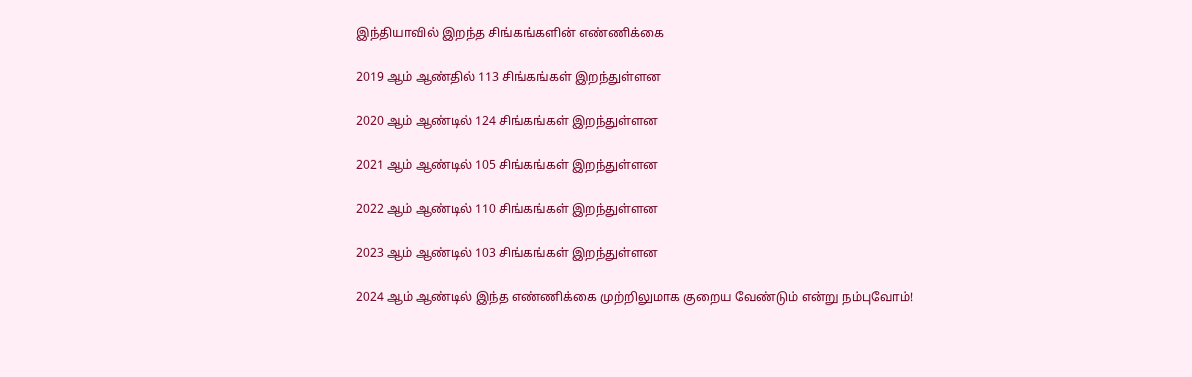இந்தியாவில் இறந்த சிங்கங்களின் எண்ணிக்கை

2019 ஆம் ஆண்தில் 113 சிங்கங்கள் இறந்துள்ளன

2020 ஆம் ஆண்டில் 124 சிங்கங்கள் இறந்துள்ளன

2021 ஆம் ஆண்டில் 105 சிங்கங்கள் இறந்துள்ளன

2022 ஆம் ஆண்டில் 110 சிங்கங்கள் இறந்துள்ளன

2023 ஆம் ஆண்டில் 103 சிங்கங்கள் இறந்துள்ளன

2024 ஆம் ஆண்டில் இந்த எண்ணிக்கை முற்றிலுமாக குறைய வேண்டும் என்று நம்புவோம்!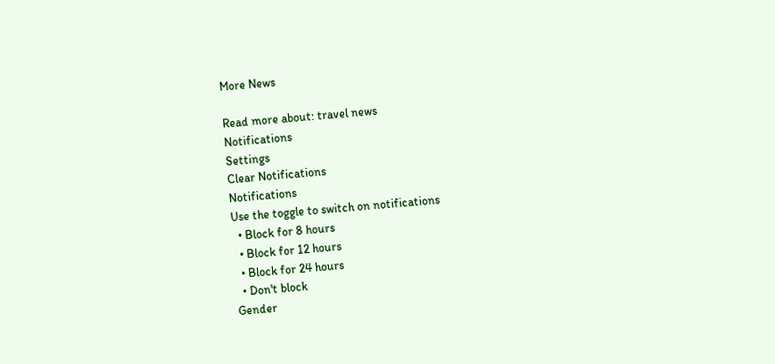More News

Read more about: travel news
Notifications
Settings
Clear Notifications
Notifications
Use the toggle to switch on notifications
  • Block for 8 hours
  • Block for 12 hours
  • Block for 24 hours
  • Don't block
Gender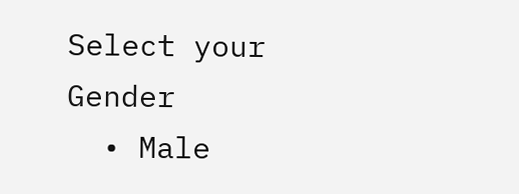Select your Gender
  • Male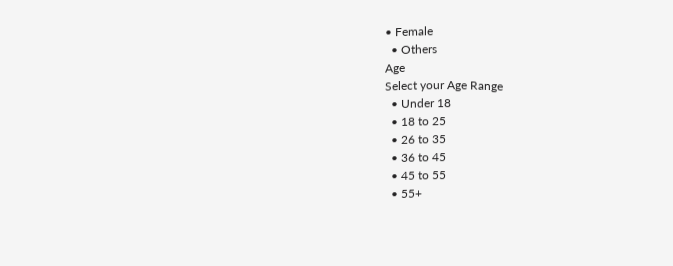• Female
  • Others
Age
Select your Age Range
  • Under 18
  • 18 to 25
  • 26 to 35
  • 36 to 45
  • 45 to 55
  • 55+